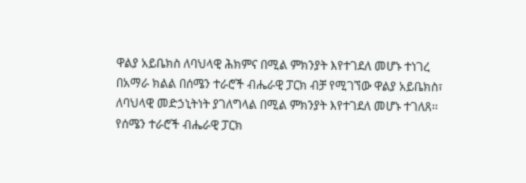ዋልያ አይቤክስ ለባህላዊ ሕክምና በሚል ምክንያት እየተገደለ መሆኑ ተነገረ
በአማራ ክልል በሰሜን ተራሮች ብሔራዊ ፓርክ ብቻ የሚገኘው ዋልያ አይቤክስ፣ ለባህላዊ መድኃኒትነት ያገለግላል በሚል ምክንያት እየተገደለ መሆኑ ተገለጸ፡፡ የሰሜን ተራሮች ብሔራዊ ፓርክ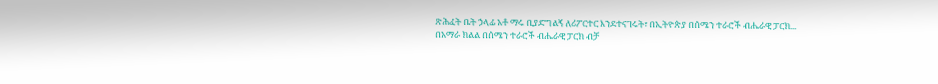ጽሕፈት ቤት ኃላፊ አቶ ማሩ ቢያድግልኝ ለሪፖርተር እንደተናገሩት፣ በኢትዮጵያ በሰሜን ተራሮች ብሔራዊ ፓርክ...
በአማራ ክልል በሰሜን ተራሮች ብሔራዊ ፓርክ ብቻ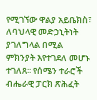የሚገኘው ዋልያ አይቤክስ፣ ለባህላዊ መድኃኒትነት ያገለግላል በሚል ምክንያት እየተገደለ መሆኑ ተገለጸ፡፡ የሰሜን ተራሮች ብሔራዊ ፓርክ ጽሕፈት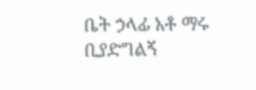ቤት ኃላፊ አቶ ማሩ ቢያድግልኝ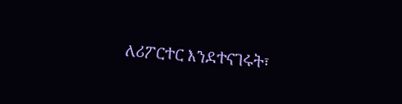ለሪፖርተር እንደተናገሩት፣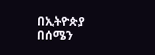በኢትዮጵያ በሰሜን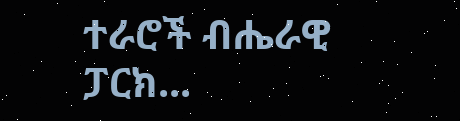ተራሮች ብሔራዊ ፓርክ...